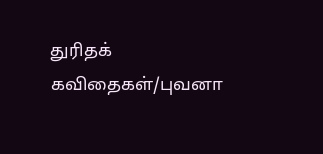துரிதக் கவிதைகள்/புவனா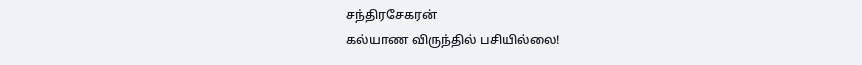சந்திரசேகரன்
கல்யாண விருந்தில் பசியில்லை!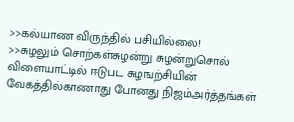>>கல்யாண விருந்தில் பசியில்லை!
>>சுழலும் சொற்கள்சுழன்று சுழன்றுசொல் விளையாட்டில் ஈடுபட சுழஙற்சியின் வேகத்தில்காணாது போனது நிஜம்அர்த்தங்கள்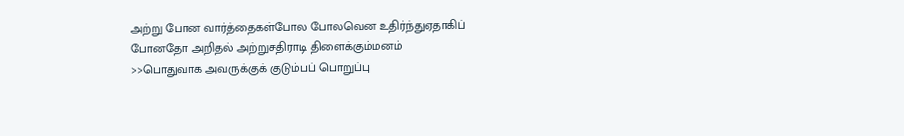அற்று போன வார்த்தைகள்போல போலவென உதிர்ந்துஏதாகிப் போனதோ அறிதல் அற்றுசதிராடி திளைக்கும்மனம்
>>பொதுவாக அவருக்குக் குடும்பப் பொறுப்பு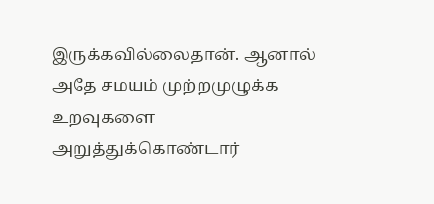இருக்கவில்லைதான். ஆனால் அதே சமயம் முற்றமுழுக்க உறவுகளை அறுத்துக்கொண்டார்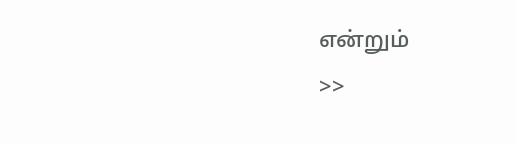என்றும்
>>